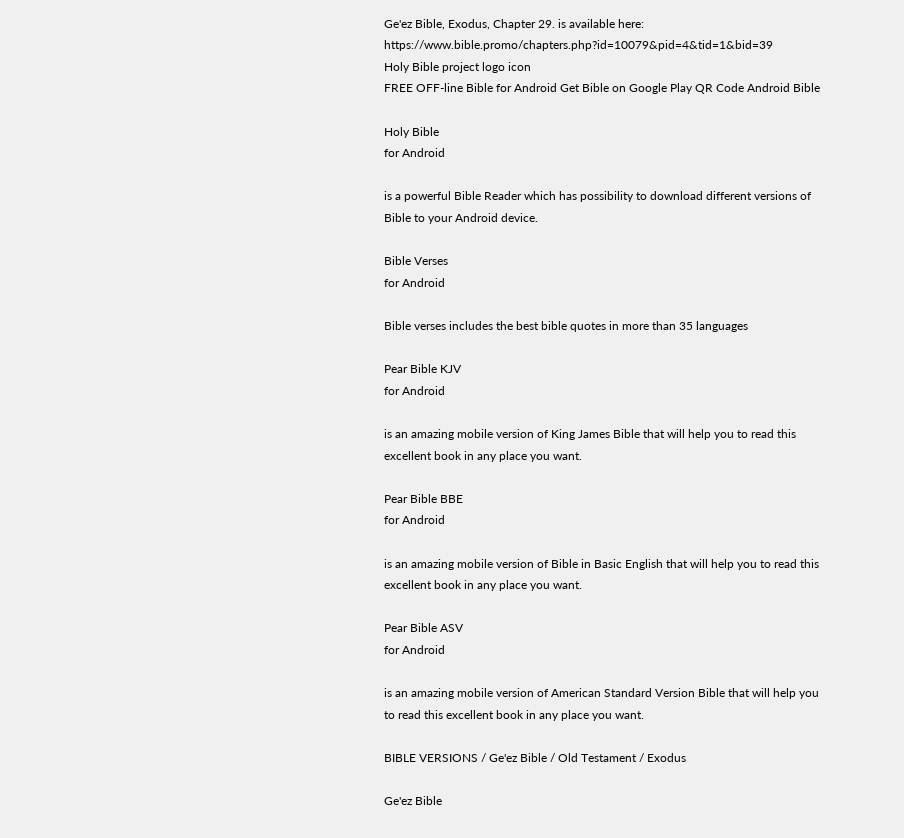Ge'ez Bible, Exodus, Chapter 29. is available here: https://www.bible.promo/chapters.php?id=10079&pid=4&tid=1&bid=39
Holy Bible project logo icon
FREE OFF-line Bible for Android Get Bible on Google Play QR Code Android Bible

Holy Bible
for Android

is a powerful Bible Reader which has possibility to download different versions of Bible to your Android device.

Bible Verses
for Android

Bible verses includes the best bible quotes in more than 35 languages

Pear Bible KJV
for Android

is an amazing mobile version of King James Bible that will help you to read this excellent book in any place you want.

Pear Bible BBE
for Android

is an amazing mobile version of Bible in Basic English that will help you to read this excellent book in any place you want.

Pear Bible ASV
for Android

is an amazing mobile version of American Standard Version Bible that will help you to read this excellent book in any place you want.

BIBLE VERSIONS / Ge'ez Bible / Old Testament / Exodus

Ge'ez Bible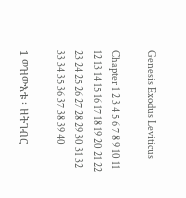Genesis Exodus Leviticus

Chapter 1 2 3 4 5 6 7 8 9 10 11 12 13 14 15 16 17 18 19 20 21 22 23 24 25 26 27 28 29 30 31 32 33 34 35 36 37 38 39 40

1 ወዝውእቱ ፡ ዘትገብር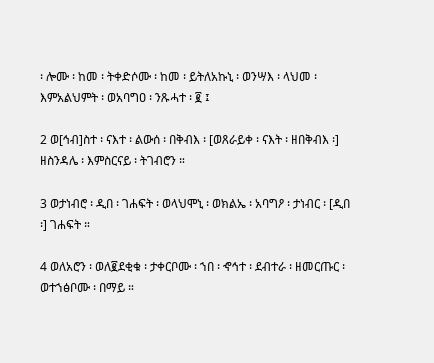፡ ሎሙ ፡ ከመ ፡ ትቀድሶሙ ፡ ከመ ፡ ይትለአኩኒ ፡ ወንሣእ ፡ ላህመ ፡ እምአልህምት ፡ ወአባግዐ ፡ ንጹሓተ ፡ ፪ ፤

2 ወ[ኅብ]ስተ ፡ ናእተ ፡ ልውሰ ፡ በቅብእ ፡ [ወጸራይቀ ፡ ናእት ፡ ዘበቅብእ ፡] ዘስንዳሌ ፡ እምስርናይ ፡ ትገብሮን ።

3 ወታነብሮ ፡ ዲበ ፡ ገሐፍት ፡ ወላህሞኒ ፡ ወክልኤ ፡ አባግዖ ፡ ታነብር ፡ [ዲበ ፡] ገሐፍት ።

4 ወለአሮን ፡ ወለ፪ደቂቁ ፡ ታቀርቦሙ ፡ ኀበ ፡ ኆኅተ ፡ ደብተራ ፡ ዘመርጡር ፡ ወተኀፅቦሙ ፡ በማይ ።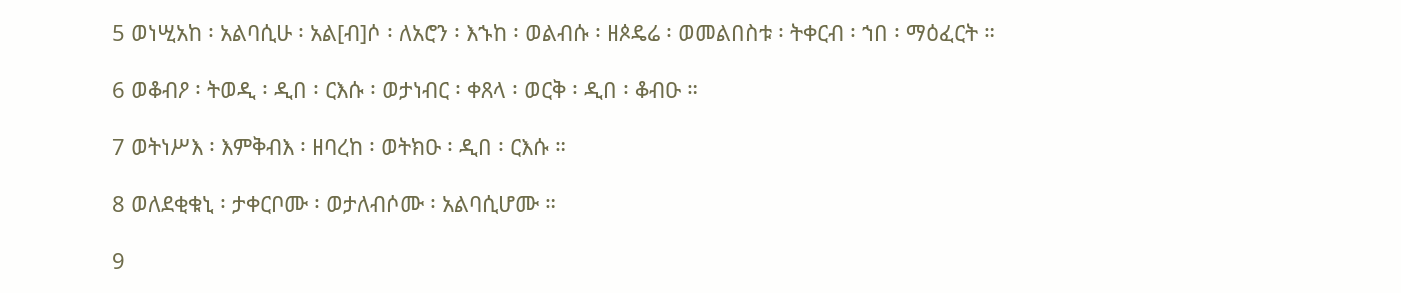5 ወነሢአከ ፡ አልባሲሁ ፡ አል[ብ]ሶ ፡ ለአሮን ፡ እኁከ ፡ ወልብሱ ፡ ዘጶዴሬ ፡ ወመልበስቱ ፡ ትቀርብ ፡ ኀበ ፡ ማዕፈርት ።

6 ወቆብዖ ፡ ትወዲ ፡ ዲበ ፡ ርእሱ ፡ ወታነብር ፡ ቀጸላ ፡ ወርቅ ፡ ዲበ ፡ ቆብዑ ።

7 ወትነሥእ ፡ እምቅብእ ፡ ዘባረከ ፡ ወትክዑ ፡ ዲበ ፡ ርእሱ ።

8 ወለደቂቁኒ ፡ ታቀርቦሙ ፡ ወታለብሶሙ ፡ አልባሲሆሙ ።

9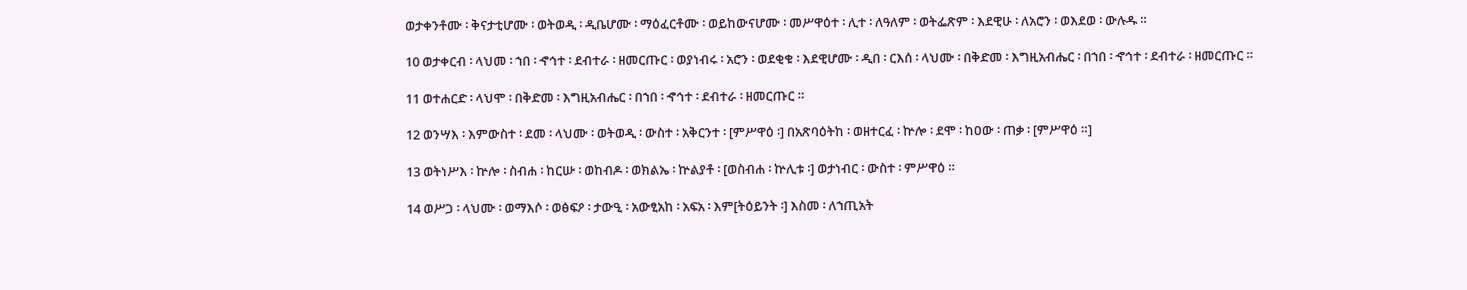ወታቀንቶሙ ፡ ቅናታቲሆሙ ፡ ወትወዲ ፡ ዲቤሆሙ ፡ ማዕፈርቶሙ ፡ ወይከውናሆሙ ፡ መሥዋዕተ ፡ ሊተ ፡ ለዓለም ፡ ወትፌጽም ፡ እደዊሁ ፡ ለአሮን ፡ ወእደወ ፡ ውሉዱ ።

10 ወታቀርብ ፡ ላህመ ፡ ኀበ ፡ ኆኅተ ፡ ደብተራ ፡ ዘመርጡር ፡ ወያነብሩ ፡ አሮን ፡ ወደቂቁ ፡ እደዊሆሙ ፡ ዲበ ፡ ርእሰ ፡ ላህሙ ፡ በቅድመ ፡ እግዚአብሔር ፡ በኀበ ፡ ኆኅተ ፡ ደብተራ ፡ ዘመርጡር ።

11 ወተሐርድ ፡ ላህሞ ፡ በቅድመ ፡ እግዚአብሔር ፡ በኀበ ፡ ኆኅተ ፡ ደብተራ ፡ ዘመርጡር ።

12 ወንሣእ ፡ እምውስተ ፡ ደመ ፡ ላህሙ ፡ ወትወዲ ፡ ውስተ ፡ አቅርንተ ፡ [ምሥዋዕ ፡] በአጽባዕትከ ፡ ወዘተርፈ ፡ ኵሎ ፡ ደሞ ፡ ከዐው ፡ ጠቃ ፡ [ምሥዋዕ ።]

13 ወትነሥእ ፡ ኵሎ ፡ ስብሐ ፡ ከርሡ ፡ ወከብዶ ፡ ወክልኤ ፡ ኵልያቶ ፡ [ወስብሐ ፡ ኵሊቱ ፡] ወታነብር ፡ ውስተ ፡ ምሥዋዕ ።

14 ወሥጋ ፡ ላህሙ ፡ ወማእሶ ፡ ወፅፍዖ ፡ ታውዒ ፡ አውፂአከ ፡ አፍአ ፡ እም[ትዕይንት ፡] እስመ ፡ ለኀጢአት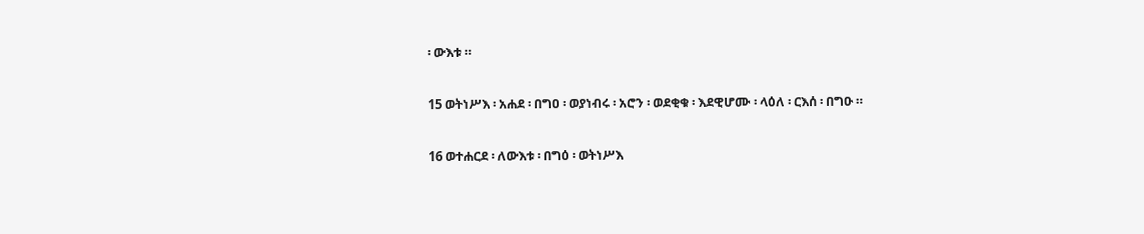፡ ውእቱ ።

15 ወትነሥእ ፡ አሐደ ፡ በግዐ ፡ ወያነብሩ ፡ አሮን ፡ ወደቂቁ ፡ እደዊሆሙ ፡ ላዕለ ፡ ርእሰ ፡ በግዑ ።

16 ወተሐርደ ፡ ለውእቱ ፡ በግዕ ፡ ወትነሥእ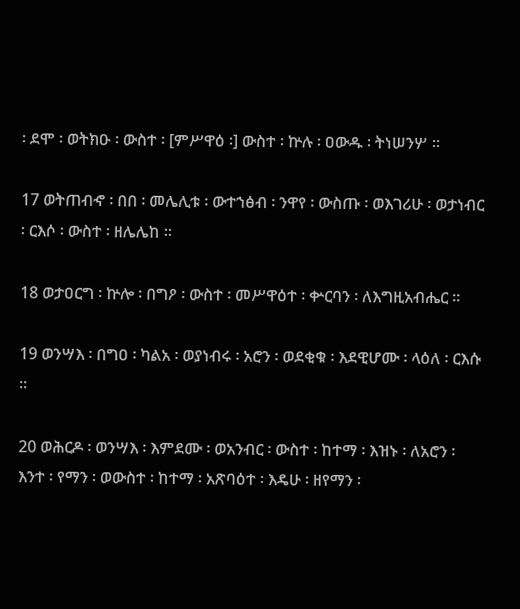፡ ደሞ ፡ ወትክዑ ፡ ውስተ ፡ [ምሥዋዕ ፡] ውስተ ፡ ኵሉ ፡ ዐውዱ ፡ ትነሠንሦ ።

17 ወትጠብኆ ፡ በበ ፡ መሌሊቱ ፡ ውተኀፅብ ፡ ንዋየ ፡ ውስጡ ፡ ወእገሪሁ ፡ ወታነብር ፡ ርእሶ ፡ ውስተ ፡ ዘሌሌከ ።

18 ወታዐርግ ፡ ኵሎ ፡ በግዖ ፡ ውስተ ፡ መሥዋዕተ ፡ ቍርባን ፡ ለእግዚአብሔር ።

19 ወንሣእ ፡ በግዐ ፡ ካልአ ፡ ወያነብሩ ፡ አሮን ፡ ወደቂቁ ፡ እደዊሆሙ ፡ ላዕለ ፡ ርእሱ ።

20 ወሕርዶ ፡ ወንሣእ ፡ እምደሙ ፡ ወአንብር ፡ ውስተ ፡ ከተማ ፡ እዝኑ ፡ ለአሮን ፡ እንተ ፡ የማን ፡ ወውስተ ፡ ከተማ ፡ አጽባዕተ ፡ እዴሁ ፡ ዘየማን ፡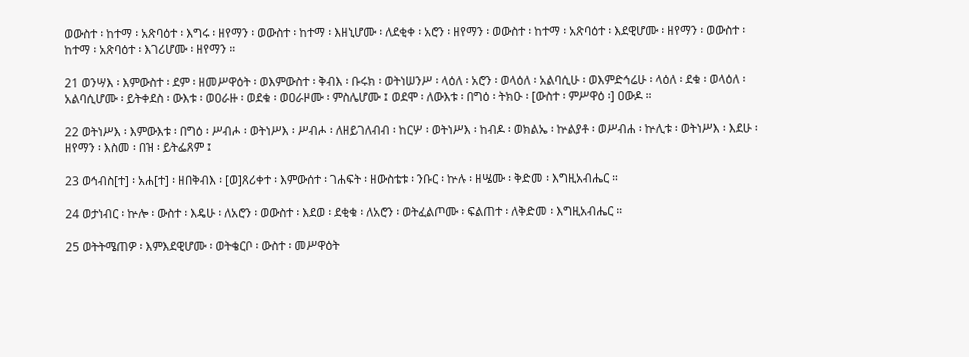ወውስተ ፡ ከተማ ፡ አጽባዕተ ፡ እግሩ ፡ ዘየማን ፡ ወውስተ ፡ ከተማ ፡ እዘኒሆሙ ፡ ለደቂቀ ፡ አሮን ፡ ዘየማን ፡ ወውስተ ፡ ከተማ ፡ አጽባዕተ ፡ እደዊሆሙ ፡ ዘየማን ፡ ወውስተ ፡ ከተማ ፡ አጽባዕተ ፡ እገሪሆሙ ፡ ዘየማን ።

21 ወንሣእ ፡ እምውስተ ፡ ደም ፡ ዘመሥዋዕት ፡ ወእምውስተ ፡ ቅብእ ፡ ቡሩክ ፡ ወትነሠንሥ ፡ ላዕለ ፡ አሮን ፡ ወላዕለ ፡ አልባሲሁ ፡ ወእምድኅሬሁ ፡ ላዕለ ፡ ደቁ ፡ ወላዕለ ፡ አልባሲሆሙ ፡ ይትቀደስ ፡ ውእቱ ፡ ወዐራዙ ፡ ወደቁ ፡ ወዐራዞሙ ፡ ምስሌሆሙ ፤ ወደሞ ፡ ለውእቱ ፡ በግዕ ፡ ትክዑ ፡ [ውስተ ፡ ምሥዋዕ ፡] ዐውዶ ።

22 ወትነሥእ ፡ እምውእቱ ፡ በግዕ ፡ ሥብሖ ፡ ወትነሥእ ፡ ሥብሖ ፡ ለዘይገለብብ ፡ ከርሦ ፡ ወትነሥእ ፡ ከብዶ ፡ ወክልኤ ፡ ኵልያቶ ፡ ወሥብሐ ፡ ኵሊቱ ፡ ወትነሥእ ፡ እደሁ ፡ ዘየማን ፡ እስመ ፡ በዝ ፡ ይትፌጸም ፤

23 ወኅብስ[ተ] ፡ አሐ[ተ] ፡ ዘበቅብእ ፡ [ወ]ጸሪቀተ ፡ እምውሰተ ፡ ገሐፍት ፡ ዘውስቴቱ ፡ ንቡር ፡ ኵሉ ፡ ዘሤሙ ፡ ቅድመ ፡ እግዚአብሔር ።

24 ወታነብር ፡ ኵሎ ፡ ውስተ ፡ እዴሁ ፡ ለአሮን ፡ ወውስተ ፡ እደወ ፡ ደቂቁ ፡ ለአሮን ፡ ወትፈልጦሙ ፡ ፍልጠተ ፡ ለቅድመ ፡ እግዚአብሔር ።

25 ወትትሜጠዎ ፡ እምእደዊሆሙ ፡ ወትቄርቦ ፡ ውስተ ፡ መሥዋዕት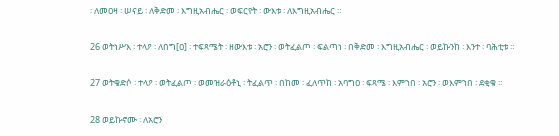፡ ለመዐዛ ፡ ሠናይ ፡ ለቅድመ ፡ እግዚአብሔር ፡ ወፍርየት ፡ ውእቱ ፡ ለእግዚአብሔር ።

26 ወትነሥእ ፡ ተላዖ ፡ ለበግ[ዐ] ፡ ተፍጻሜት ፡ ዘውእቱ ፡ አሮን ፡ ወትፈልጦ ፡ ፍልጣነ ፡ በቅድመ ፡ እግዚአብሔር ፡ ወይኩንከ ፡ እንተ ፡ ባሕቲቱ ።

27 ወትቄድሶ ፡ ተላዖ ፡ ወትፈልጦ ፡ ወመዝራዕቶኒ ፡ ትፈልጥ ፡ በከመ ፡ ፈለጥከ ፡ አባግዐ ፡ ፍጻሜ ፡ እምኀበ ፡ አሮን ፡ ወእምኀበ ፡ ደቂቁ ።

28 ወይኩኖሙ ፡ ለአሮን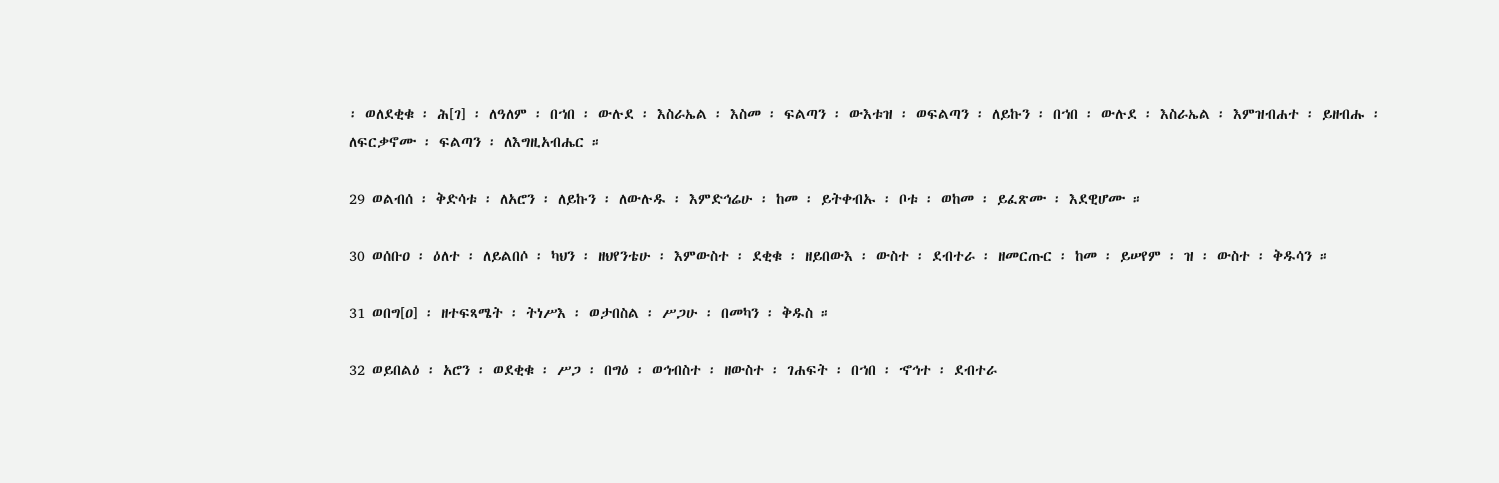፡ ወለደቂቁ ፡ ሕ[ገ] ፡ ለዓለም ፡ በኀበ ፡ ውሉደ ፡ እስራኤል ፡ እስመ ፡ ፍልጣን ፡ ውእቱዝ ፡ ወፍልጣን ፡ ለይኩን ፡ በኀበ ፡ ውሉደ ፡ እስራኤል ፡ እምዝብሐተ ፡ ይዘብሑ ፡ ለፍርቃኖሙ ፡ ፍልጣን ፡ ለእግዚአብሔር ።

29 ወልብሰ ፡ ቅድሳቱ ፡ ለአሮን ፡ ለይኩን ፡ ለውሉዱ ፡ እምድኅሬሁ ፡ ከመ ፡ ይትቀብኡ ፡ ቦቱ ፡ ወከመ ፡ ይፈጽሙ ፡ እደዊሆሙ ።

30 ወሰቡዐ ፡ ዕለተ ፡ ለይልበሶ ፡ ካህን ፡ ዘህየንቴሁ ፡ እምውስተ ፡ ደቂቁ ፡ ዘይበውእ ፡ ውስተ ፡ ደብተራ ፡ ዘመርጡር ፡ ከመ ፡ ይሠየም ፡ ዝ ፡ ውስተ ፡ ቅዱሳን ።

31 ወበግ[ዐ] ፡ ዘተፍጻሜት ፡ ትነሥእ ፡ ወታበስል ፡ ሥጋሁ ፡ በመካን ፡ ቅዱስ ።

32 ወይበልዕ ፡ አሮን ፡ ወደቂቁ ፡ ሥጋ ፡ በግዕ ፡ ወኅብስተ ፡ ዘውስተ ፡ ገሐፍት ፡ በኀበ ፡ ኆኅተ ፡ ደብተራ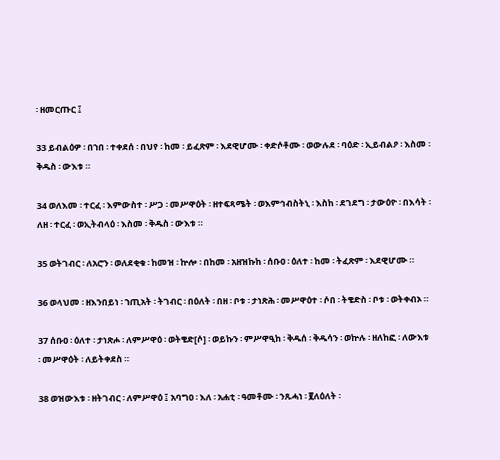፡ ዘመርጡር ፤

33 ይብልዕዎ ፡ በኀበ ፡ ተቀደሰ ፡ በህየ ፡ ከመ ፡ ይፈጽም ፡ እደዊሆሙ ፡ ቀድሶቶሙ ፡ ወውሉደ ፡ ባዕድ ፡ ኢይብልዖ ፡ እስመ ፡ ቅዱስ ፡ ውእቱ ።

34 ወለእመ ፡ ተርፈ ፡ እምውስተ ፡ ሥጋ ፡ መሥዋዕት ፡ ዘተፍጻሜት ፡ ወእምኅብስትኒ ፡ እስከ ፡ ደገደግ ፡ ታውዕዮ ፡ በእሳት ፡ ለዘ ፡ ተርፈ ፡ ወኢትብላዕ ፡ እስመ ፡ ቅዱስ ፡ ውእቱ ።

35 ወትገብር ፡ ለአሮን ፡ ወለደቂቁ ፡ ከመዝ ፡ ኵሎ ፡ በከመ ፡ አዘዝኩከ ፡ ሰቡዐ ፡ ዕለተ ፡ ከመ ፡ ትፈጽም ፡ እደዊሆሙ ።

36 ወላህመ ፡ ዘእንበይነ ፡ ኀጢአት ፡ ትገብር ፡ በዕለት ፡ በዘ ፡ ቦቱ ፡ ታነጽሕ ፡ መሥዋዕተ ፡ ሶበ ፡ ትቄድስ ፡ ቦቱ ፡ ወትቀብኦ ።

37 ሰቡዐ ፡ ዕለተ ፡ ታነጽሖ ፡ ለምሥዋዕ ፡ ወትቄድ[ሶ] ፡ ወይኩን ፡ ምሥዋዒከ ፡ ቅዱሰ ፡ ቅዱሳን ፡ ወኵሉ ፡ ዘለከፎ ፡ ለውእቱ ፡ መሥዋዕት ፡ ለይትቀደስ ።

38 ወዝውእቱ ፡ ዘትገብር ፡ ለምሥዋዕ ፤ አባግዐ ፡ እለ ፡ አሐቲ ፡ ዓመቶሙ ፡ ንጹሓነ ፡ ፪ለዕለት ፡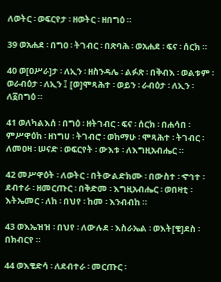ለወትር ፡ ወፍርየታ ፡ ዘወትር ፡ ዘበግዕ ።

39 ወአሐደ ፡ በግዐ ፡ ትገብር ፡ በጽባሕ ፡ ወአሐደ ፡ ፍና ፡ ሰርክ ።

40 ወ[ዐሥራ]ታ ፡ ለኢን ፡ ዘስንዳሌ ፡ ልፉጽ ፡ በቅብእ ፡ ወልቱም ፡ ወራብዕታ ፡ ለኢን ፤ [ወ]ሞጻሕተ ፡ ወይን ፡ ራብዕታ ፡ ለኢን ፡ ለ፩በግዕ ።

41 ወለካልእሰ ፡ በግዕ ፡ ዘትገብር ፡ ፍና ፡ ሰርክ ፡ በሐሳበ ፡ ምሥዋዕከ ፡ ዘነግሀ ፡ ትገብሮ ፡ ወከማሁ ፡ ሞጻሕተ ፡ ትገብር ፡ ለመዐዛ ፡ ሠናድ ፡ ወፍርየት ፡ ውእቱ ፡ ለእግዚአብሔር ።

42 መሥዋዕት ፡ ለወትር ፡ በትውልድክሙ ፡ በውስተ ፡ ኆኅተ ፡ ደብተራ ፡ ዘመርጡር ፡ በቅድመ ፡ እግዚአብሔር ፡ ወበዛቲ ፡ እትኤመር ፡ ለከ ፡ በህየ ፡ ከመ ፡ እንብብከ ።

43 ወእኤዝዝ ፡ በህየ ፡ ለውሉደ ፡ እስራኤል ፡ ወእት[ቄ]ደስ ፡ በክብርየ ።

44 ወእቄድሳ ፡ ለደብተራ ፡ መርጡር ፡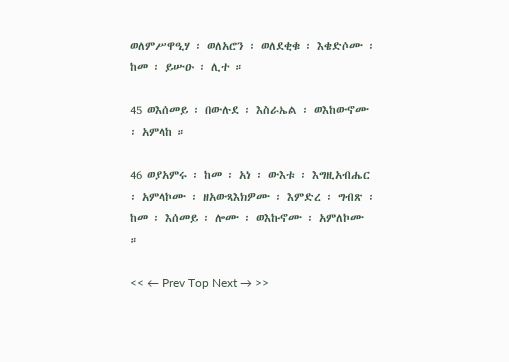ወለምሥዋዒሃ ፡ ወለአሮን ፡ ወለደቂቁ ፡ እቄድሶሙ ፡ ከመ ፡ ይሡዑ ፡ ሊተ ።

45 ወእሰመይ ፡ በውሉደ ፡ እስራኤል ፡ ወእከውኖሙ ፡ አምላከ ።

46 ወያአምሩ ፡ ከመ ፡ አነ ፡ ውእቱ ፡ እግዚአብሔር ፡ አምላኮሙ ፡ ዘአውጻእክዎሙ ፡ እምድረ ፡ ግብጽ ፡ ከመ ፡ እሰመይ ፡ ሎሙ ፡ ወእኩኖሙ ፡ አምለኮሙ ።

<< ← Prev Top Next → >>